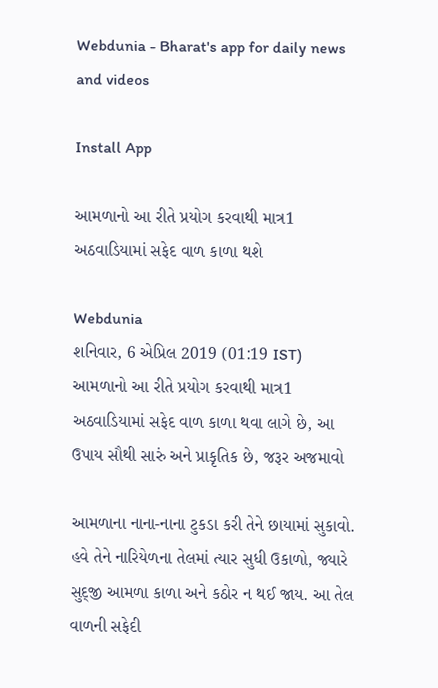Webdunia - Bharat's app for daily news and videos

Install App

આમળાનો આ રીતે પ્રયોગ કરવાથી માત્ર1 અઠવાડિયામાં સફેદ વાળ કાળા થશે

Webdunia
શનિવાર, 6 એપ્રિલ 2019 (01:19 IST)
આમળાનો આ રીતે પ્રયોગ કરવાથી માત્ર1 અઠવાડિયામાં સફેદ વાળ કાળા થવા લાગે છે, આ ઉપાય સૌથી સારું અને પ્રાકૃતિક છે, જરૂર અજમાવો

આમળાના નાના-નાના ટુકડા કરી તેને છાયામાં સુકાવો. હવે તેને નારિયેળના તેલમાં ત્યાર સુધી ઉકાળો, જ્યારે સુદ્જી આમળા કાળા અને કઠોર ન થઈ જાય. આ તેલ વાળની સફેદી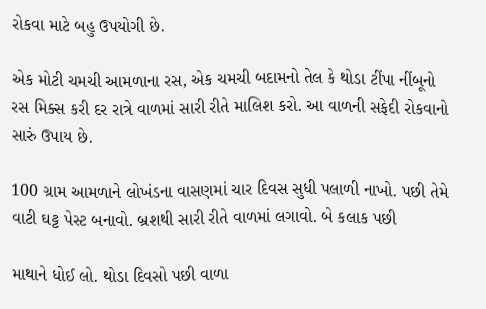રોકવા માટે બહુ ઉપયોગી છે.

એક મોટી ચમચી આમળાના રસ, એક ચમચી બદામનો તેલ કે થોડા ટીંપા નીંબૂનો રસ મિક્સ કરી દર રાત્રે વાળમાં સારી રીતે માલિશ કરો. આ વાળની સફેદી રોકવાનો સારું ઉપાય છે.

100 ગ્રામ આમળાને લોખંડના વાસણમાં ચાર દિવસ સુધી પલાળી નાખો. પછી તેમે વાટી ઘટ્ટ પેસ્ટ બનાવો. બ્રશથી સારી રીતે વાળમાં લગાવો. બે કલાક પછી

માથાને ધોઈ લો. થોડા દિવસો પછી વાળા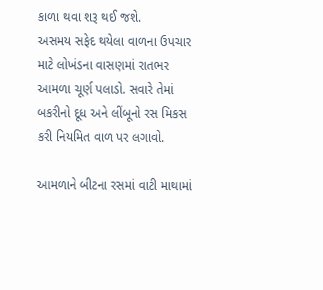કાળા થવા શરૂ થઈ જશે.
અસમય સફેદ થયેલા વાળના ઉપચાર માટે લોખંડના વાસણમાં રાતભર આમળા ચૂર્ણ પલાડો. સવારે તેમાં બકરીનો દૂધ અને લીંબૂનો રસ મિકસ કરી નિયમિત વાળ પર લગાવો.

આમળાને બીટના રસમાં વાટી માથામાં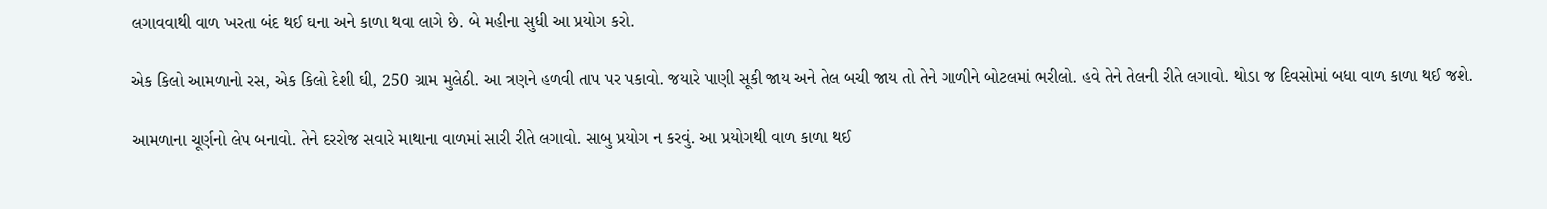લગાવવાથી વાળ ખરતા બંદ થઈ ઘના અને કાળા થવા લાગે છે. બે મહીના સુધી આ પ્રયોગ કરો.

એક કિલો આમળાનો રસ, એક કિલો દેશી ઘી, 250 ગ્રામ મુલેઠી. આ ત્રણને હળવી તાપ પર પકાવો. જયારે પાણી સૂકી જાય અને તેલ બચી જાય તો તેને ગાળીને બોટલમાં ભરીલો. હવે તેને તેલની રીતે લગાવો. થોડા જ દિવસોમાં બધા વાળ કાળા થઈ જશે.

આમળાના ચૂર્ણનો લેપ બનાવો. તેને દરરોજ સવારે માથાના વાળમાં સારી રીતે લગાવો. સાબુ પ્રયોગ ન કરવું. આ પ્રયોગથી વાળ કાળા થઈ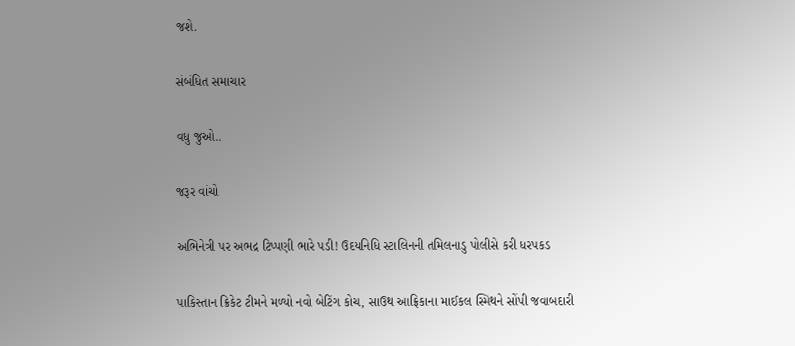જશે.

સંબંધિત સમાચાર

વધુ જુઓ..

જરૂર વાંચો

અભિનેત્રી પર અભદ્ર ટિપ્પણી ભારે પડી! ઉદયનિધિ સ્ટાલિનની તમિલનાડુ પોલીસે કરી ધરપકડ

પાકિસ્તાન ક્રિકેટ ટીમને મળ્યો નવો બેટિંગ કોચ, સાઉથ આફ્રિકાના માઈકલ સ્મિથને સોંપી જવાબદારી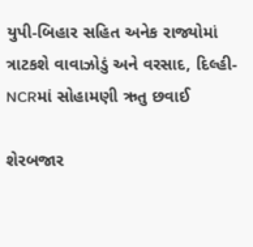યુપી-બિહાર સહિત અનેક રાજ્યોમાં ત્રાટકશે વાવાઝોડું અને વરસાદ, દિલ્હી-NCRમાં સોહામણી ઋતુ છવાઈ

શેરબજાર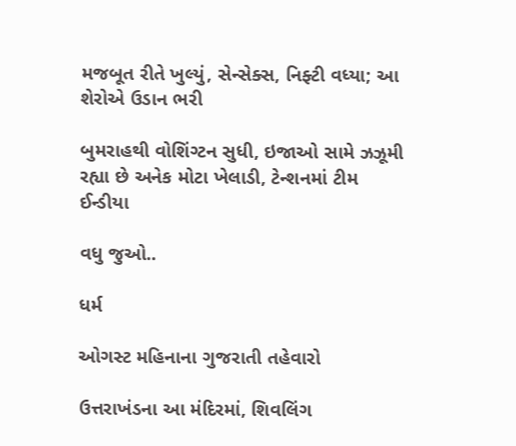મજબૂત રીતે ખુલ્યું, સેન્સેક્સ, નિફ્ટી વધ્યા; આ શેરોએ ઉડાન ભરી

બુમરાહથી વોશિંગ્ટન સુધી, ઇજાઓ સામે ઝઝૂમી રહ્યા છે અનેક મોટા ખેલાડી, ટેન્શનમાં ટીમ ઈન્ડીયા

વધુ જુઓ..

ધર્મ

ઓગસ્ટ મહિનાના ગુજરાતી તહેવારો

ઉત્તરાખંડના આ મંદિરમાં, શિવલિંગ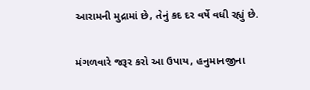આરામની મુદ્રામાં છે, તેનું કદ દર વર્ષે વધી રહ્યું છે.

મંગળવારે જરૂર કરો આ ઉપાય, હનુમાનજીના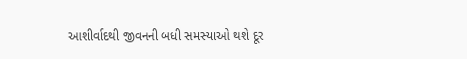આશીર્વાદથી જીવનની બધી સમસ્યાઓ થશે દૂર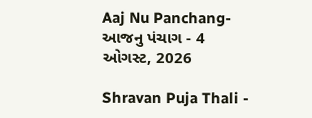Aaj Nu Panchang- આજનુ પંચાગ - 4 ઓગસ્ટ, 2026

Shravan Puja Thali -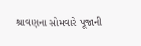શ્રાવણના સોમવારે પૂજાની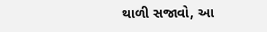થાળી સજાવો, આ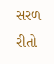સરળ રીતો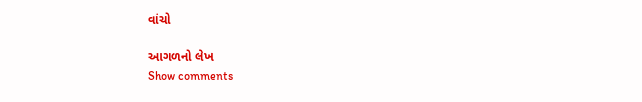વાંચો

આગળનો લેખ
Show comments